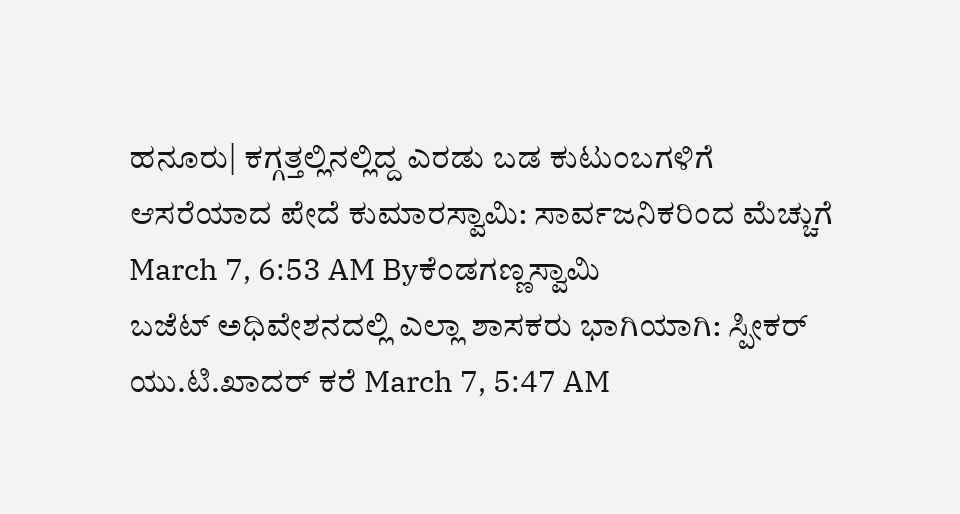ಹನೂರು| ಕಗ್ಗತ್ತಲ್ಲಿನಲ್ಲಿದ್ದ ಎರಡು ಬಡ ಕುಟುಂಬಗಳಿಗೆ ಆಸರೆಯಾದ ಪೇದೆ ಕುಮಾರಸ್ವಾಮಿ: ಸಾರ್ವಜನಿಕರಿಂದ ಮೆಚ್ಚುಗೆ March 7, 6:53 AM Byಕೆಂಡಗಣ್ಣಸ್ವಾಮಿ
ಬಜೆಟ್ ಅಧಿವೇಶನದಲ್ಲಿ ಎಲ್ಲಾ ಶಾಸಕರು ಭಾಗಿಯಾಗಿ: ಸ್ಪೀಕರ್ ಯು.ಟಿ.ಖಾದರ್ ಕರೆ March 7, 5:47 AM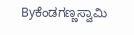Byಕೆಂಡಗಣ್ಣಸ್ವಾಮಿ